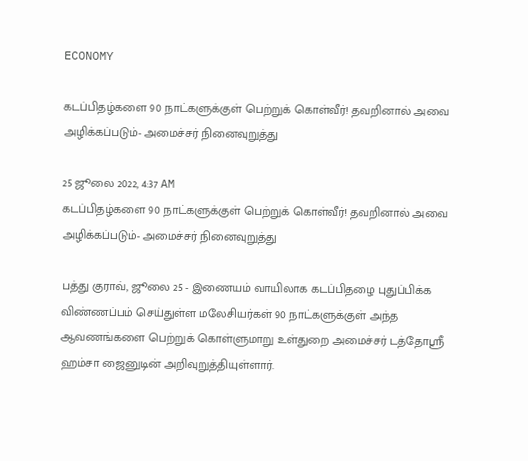ECONOMY

கடப்பிதழ்களை 90 நாட்களுக்குள் பெற்றுக் கொள்வீர்! தவறினால் அவை அழிக்கப்படும்- அமைச்சர் நினைவுறுத்து

25 ஜூலை 2022, 4:37 AM
கடப்பிதழ்களை 90 நாட்களுக்குள் பெற்றுக் கொள்வீர்! தவறினால் அவை அழிக்கப்படும்- அமைச்சர் நினைவுறுத்து

பத்து குராவ், ஜூலை 25 - இணையம் வாயிலாக கடப்பிதழை புதுப்பிக்க விண்ணப்பம் செய்துள்ள மலேசியர்கள் 90 நாட்களுக்குள் அந்த ஆவணங்களை பெற்றுக் கொள்ளுமாறு உள்துறை அமைச்சர் டத்தோஸ்ரீ ஹம்சா ஜைனுடின் அறிவுறுத்தியுள்ளார்.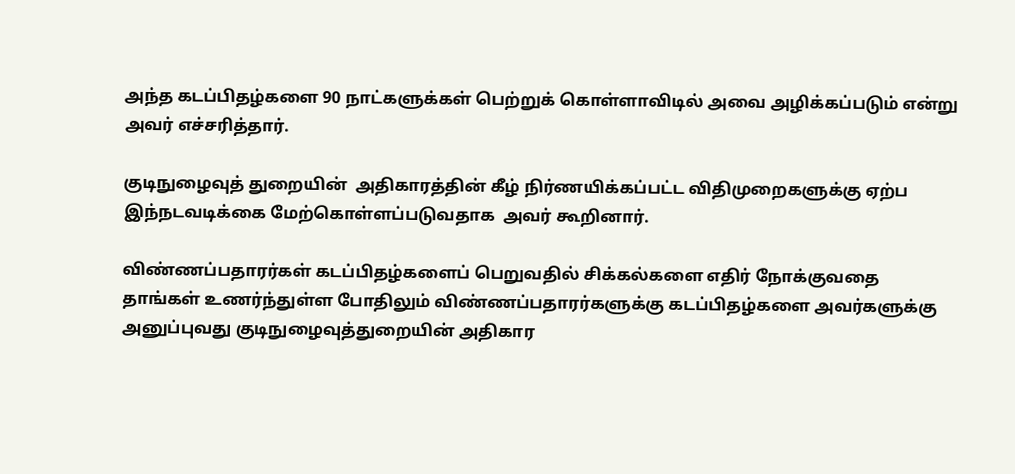அந்த கடப்பிதழ்களை 90 நாட்களுக்கள் பெற்றுக் கொள்ளாவிடில் அவை அழிக்கப்படும் என்று அவர் எச்சரித்தார்.

குடிநுழைவுத் துறையின்  அதிகாரத்தின் கீழ் நிர்ணயிக்கப்பட்ட விதிமுறைகளுக்கு ஏற்ப இந்நடவடிக்கை மேற்கொள்ளப்படுவதாக  அவர் கூறினார்.

விண்ணப்பதாரர்கள் கடப்பிதழ்களைப் பெறுவதில் சிக்கல்களை எதிர் நோக்குவதை தாங்கள் உணர்ந்துள்ள போதிலும் விண்ணப்பதாரர்களுக்கு கடப்பிதழ்களை அவர்களுக்கு அனுப்புவது குடிநுழைவுத்துறையின் அதிகார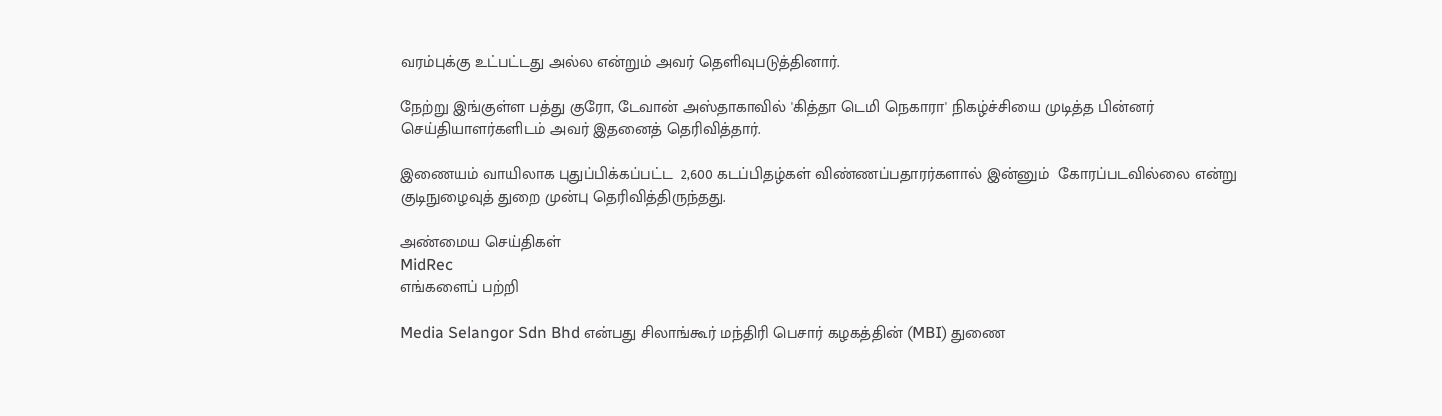வரம்புக்கு உட்பட்டது அல்ல என்றும் அவர் தெளிவுபடுத்தினார்.

நேற்று இங்குள்ள பத்து குரோ, டேவான் அஸ்தாகாவில் 'கித்தா டெமி நெகாரா' நிகழ்ச்சியை முடித்த பின்னர் செய்தியாளர்களிடம் அவர் இதனைத் தெரிவித்தார்.

இணையம் வாயிலாக புதுப்பிக்கப்பட்ட  2,600 கடப்பிதழ்கள் விண்ணப்பதாரர்களால் இன்னும்  கோரப்படவில்லை என்று குடிநுழைவுத் துறை முன்பு தெரிவித்திருந்தது.

அண்மைய செய்திகள்
MidRec
எங்களைப் பற்றி

Media Selangor Sdn Bhd என்பது சிலாங்கூர் மந்திரி பெசார் கழகத்தின் (MBI) துணை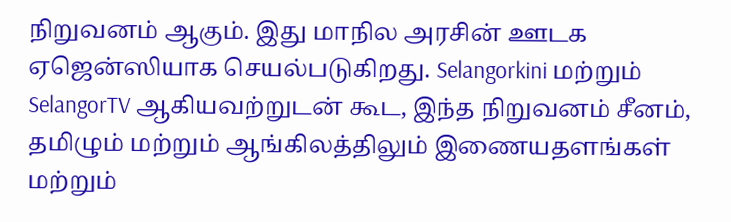நிறுவனம் ஆகும். இது மாநில அரசின் ஊடக ஏஜென்ஸியாக செயல்படுகிறது. Selangorkini மற்றும் SelangorTV ஆகியவற்றுடன் கூட, இந்த நிறுவனம் சீனம், தமிழும் மற்றும் ஆங்கிலத்திலும் இணையதளங்கள் மற்றும்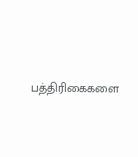பத்திரிகைகளை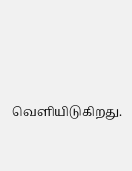வெளியிடுகிறது.